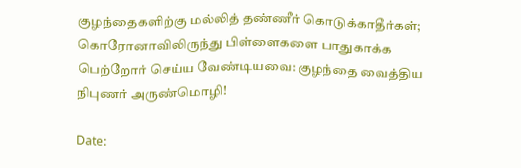குழந்தைகளிற்கு மல்லித் தண்ணீர் கொடுக்காதீர்கள்; கொரோனாவிலிருந்து பிள்ளைகளை பாதுகாக்க பெற்றோர் செய்ய வேண்டியவை: குழந்தை வைத்திய நிபுணர் அருண்மொழி!

Date: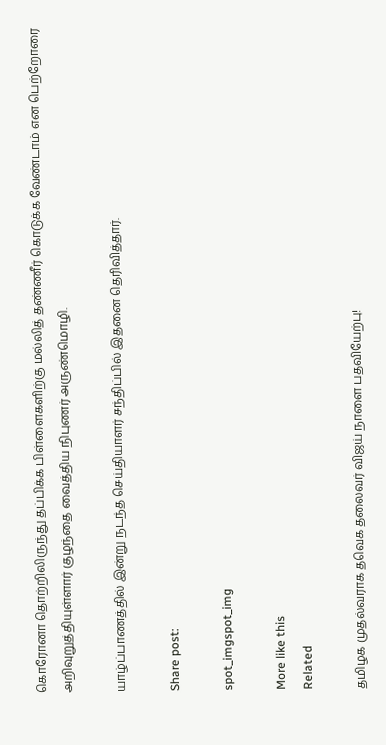கொரோனா தொற்றிலிருந்து தப்பிக்க பிள்ளைகளிற்கு மல்லித் தண்ணீர் கொடுக்க வேண்டாம் என பெற்றோரை அறிவுறுத்தியுள்ளார் குழந்தை வைத்திய நிபுணர் அருண்மொழி.

யாழ்ப்பாணத்தில் இன்று நடந்த செய்தியாளர் சந்திப்பில் இதனை தெரிவித்தார்.

Share post:

spot_imgspot_img

More like this
Related

தமிழக முதல்வராக தவெக தலைவர் விஜய் நாளை பதவியேற்பு!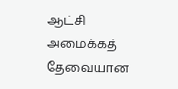ஆட்சி அமைக்கத் தேவையான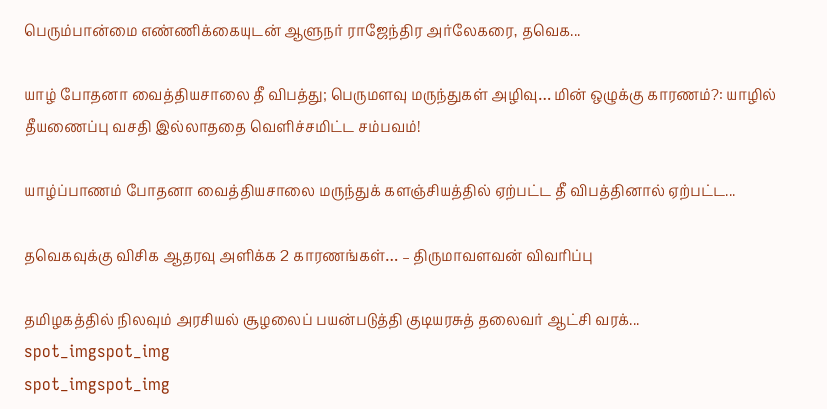பெரும்பான்மை எண்ணிக்கையுடன் ஆளுநர் ராஜேந்திர அர்லேகரை, தவெக...

யாழ் போதனா வைத்தியசாலை தீ விபத்து; பெருமளவு மருந்துகள் அழிவு… மின் ஒழுக்கு காரணம்?: யாழில் தீயணைப்பு வசதி இல்லாததை வெளிச்சமிட்ட சம்பவம்!

யாழ்ப்பாணம் போதனா வைத்தியசாலை மருந்துக் களஞ்சியத்தில் ஏற்பட்ட தீ விபத்தினால் ஏற்பட்ட...

தவெகவுக்கு விசிக ஆதரவு அளிக்க 2 காரணங்கள்… – திருமாவளவன் விவரிப்பு

தமிழகத்தில் நிலவும் அரசியல் சூழலைப் பயன்படுத்தி குடியரசுத் தலைவர் ஆட்சி வரக்...
spot_imgspot_img
spot_imgspot_img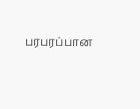பரபரப்பான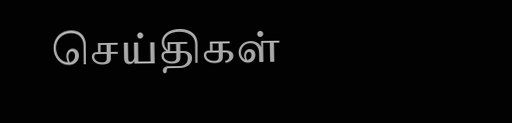செய்திகள்